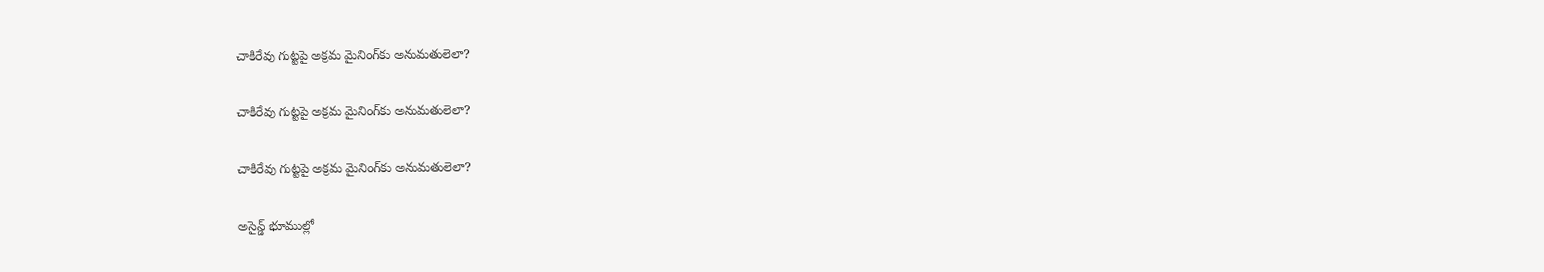చాకిరేవు గుట్టపై అక్రమ మైనింగ్‌కు అనుమతులెలా?

చాకిరేవు గుట్టపై అక్రమ మైనింగ్‌కు అనుమతులెలా?

చాకిరేవు గుట్టపై అక్రమ మైనింగ్‌కు అనుమతులెలా?

అసైన్డ్‌ భూముల్లో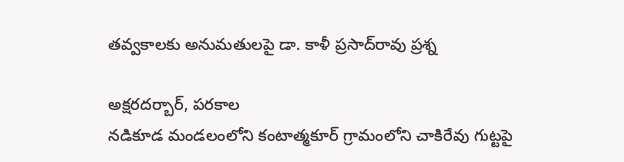తవ్వకాలకు అనుమతులపై డా. కాళీ ప్రసాద్‌రావు ప్రశ్న

అక్షరదర్బార్, పరకాల
నడికూడ మండలంలోని కంటాత్మకూర్‌ గ్రామంలోని చాకిరేవు గుట్టపై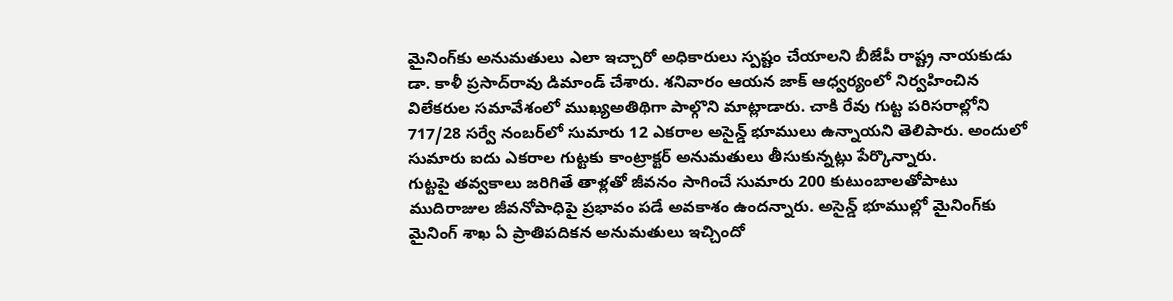మైనింగ్‌కు అనుమతులు ఎలా ఇచ్చారో అధికారులు స్పష్టం చేయాలని బీజేపీ రాష్ట్ర నాయకుడు డా. కాళీ ప్రసాద్‌రావు డిమాండ్‌ చేశారు. శనివారం ఆయన జాక్ ఆధ్వర్యంలో నిర్వహించిన విలేకరుల సమావేశంలో ముఖ్యఅతిథిగా పాల్గొని మాట్లాడారు. చాకి రేవు గుట్ట పరిసరాల్లోని 717/28 సర్వే నంబర్‌లో సుమారు 12 ఎకరాల అసైన్డ్‌ భూములు ఉన్నాయని తెలిపారు. అందులో సుమారు ఐదు ఎకరాల గుట్టకు కాంట్రాక్టర్‌ అనుమతులు తీసుకున్నట్లు పేర్కొన్నారు.
గుట్టపై తవ్వకాలు జరిగితే తాళ్లతో జీవనం సాగించే సుమారు 200 కుటుంబాలతోపాటు ముదిరాజుల జీవనోపాధిపై ప్రభావం పడే అవకాశం ఉందన్నారు. అసైన్డ్‌ భూముల్లో మైనింగ్‌కు మైనింగ్‌ శాఖ ఏ ప్రాతిపదికన అనుమతులు ఇచ్చిందో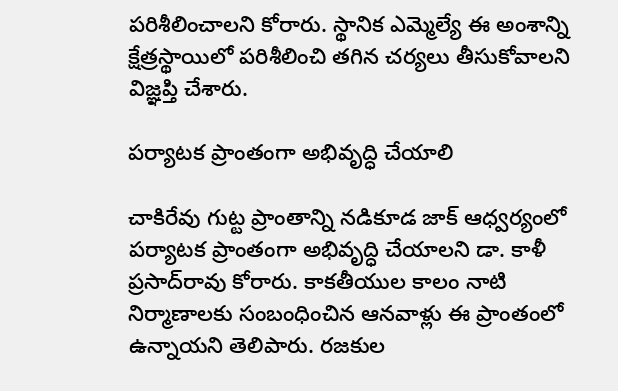పరిశీలించాలని కోరారు. స్థానిక ఎమ్మెల్యే ఈ అంశాన్ని క్షేత్రస్థాయిలో పరిశీలించి తగిన చర్యలు తీసుకోవాలని విజ్ఞప్తి చేశారు.

పర్యాటక ప్రాంతంగా అభివృద్ధి చేయాలి

చాకిరేవు గుట్ట ప్రాంతాన్ని నడికూడ జాక్‌ ఆధ్వర్యంలో పర్యాటక ప్రాంతంగా అభివృద్ధి చేయాలని డా. కాళీ ప్రసాద్‌రావు కోరారు. కాకతీయుల కాలం నాటి నిర్మాణాలకు సంబంధించిన ఆనవాళ్లు ఈ ప్రాంతంలో ఉన్నాయని తెలిపారు. రజకుల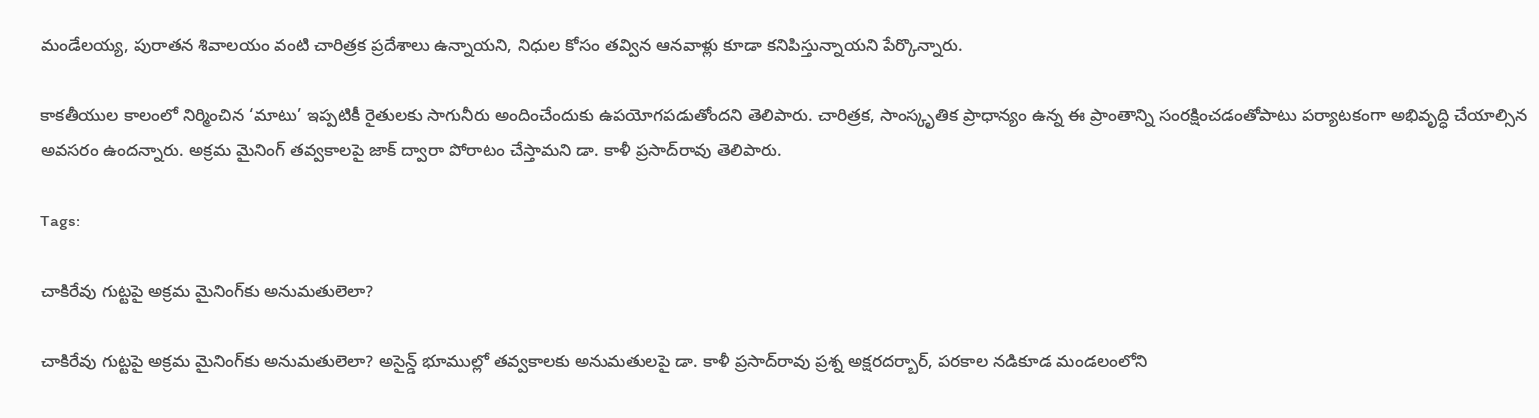మండేలయ్య, పురాతన శివాలయం వంటి చారిత్రక ప్రదేశాలు ఉన్నాయని, నిధుల కోసం తవ్విన ఆనవాళ్లు కూడా కనిపిస్తున్నాయని పేర్కొన్నారు.

కాకతీయుల కాలంలో నిర్మించిన ‘మాటు’ ఇప్పటికీ రైతులకు సాగునీరు అందించేందుకు ఉపయోగపడుతోందని తెలిపారు. చారిత్రక, సాంస్కృతిక ప్రాధాన్యం ఉన్న ఈ ప్రాంతాన్ని సంరక్షించడంతోపాటు పర్యాటకంగా అభివృద్ధి చేయాల్సిన అవసరం ఉందన్నారు. అక్రమ మైనింగ్‌ తవ్వకాలపై జాక్‌ ద్వారా పోరాటం చేస్తామని డా. కాళీ ప్రసాద్‌రావు తెలిపారు.

Tags:

చాకిరేవు గుట్టపై అక్రమ మైనింగ్‌కు అనుమతులెలా?

చాకిరేవు గుట్టపై అక్రమ మైనింగ్‌కు అనుమతులెలా? అసైన్డ్‌ భూముల్లో తవ్వకాలకు అనుమతులపై డా. కాళీ ప్రసాద్‌రావు ప్రశ్న అక్షరదర్బార్, పరకాల నడికూడ మండలంలోని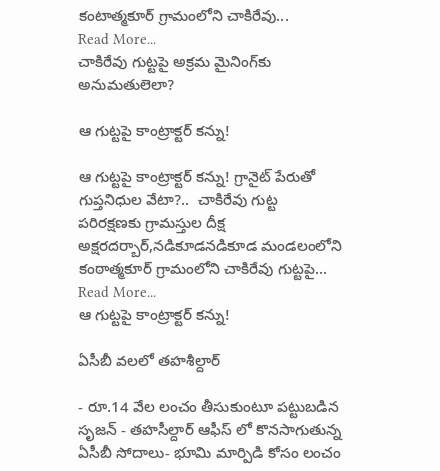కంటాత్మకూర్‌ గ్రామంలోని చాకిరేవు...
Read More...
చాకిరేవు గుట్టపై అక్రమ మైనింగ్‌కు అనుమతులెలా?

ఆ గుట్టపై కాంట్రాక్టర్ కన్ను!

ఆ గుట్టపై కాంట్రాక్టర్ కన్ను! గ్రానైట్ పేరుతో గుప్తనిధుల వేటా?..  చాకిరేవు గుట్ట పరిరక్షణకు గ్రామస్తుల దీక్ష అక్షరదర్బార్,నడికూడనడికూడ మండలంలోని కంఠాత్మకూర్ గ్రామంలోని చాకిరేవు గుట్టపై...
Read More...
ఆ గుట్టపై కాంట్రాక్టర్ కన్ను!

ఏసీబీ వలలో తహశీల్దార్

- రూ.14 వేల లంచం తీసుకుంటూ ప‌ట్టుబడిన సృజన్ - తహసీల్దార్‌ ఆఫీస్ లో కొన‌సాగుతున్న‌ ఏసీబీ సోదాలు- భూమి మార్పిడి కోసం లంచం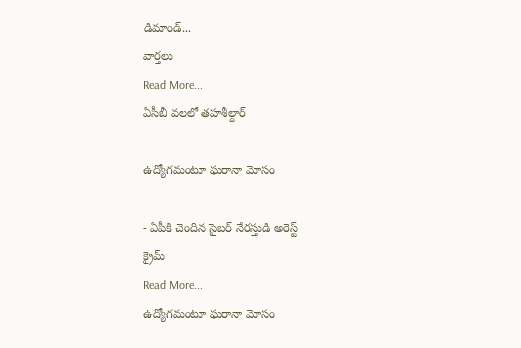డిమాండ్‌...
వార్తలు
Read More...
ఏసీబీ వలలో తహశీల్దార్

ఉద్యోగమంటూ ఘరానా మోసం

- ఏపీకి చెందిన సైబర్ నేరస్తుడి అరెస్ట్
క్రైమ్
Read More...
ఉద్యోగమంటూ ఘరానా మోసం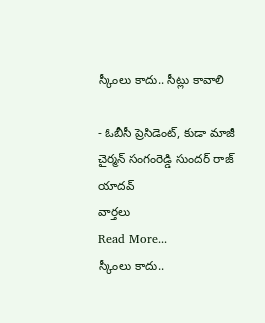స్కీంలు కాదు.. సీట్లు కావాలి

- ఓబీసీ ప్రెసిడెంట్, కుడా మాజీ చైర్మన్ సంగంరెడ్డి సుందర్ రాజ్ యాదవ్
వార్తలు
Read More...
స్కీంలు కాదు..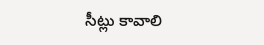సీట్లు కావాలి